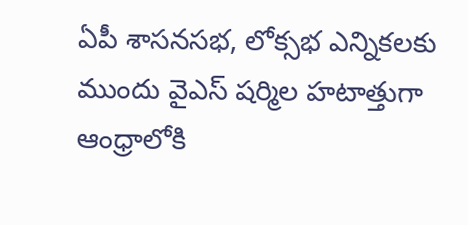ఏపీ శాసనసభ, లోక్సభ ఎన్నికలకు ముందు వైఎస్ షర్మిల హటాత్తుగా ఆంధ్రాలోకి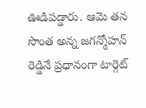ఊడిపడ్డారు. ఆమె తన సొంత అన్న జగన్మోహన్ రెడ్డినే ప్రధానంగా టార్గెట్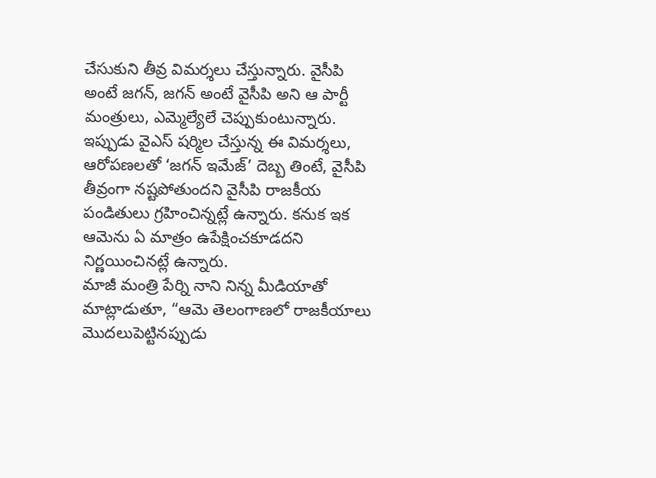చేసుకుని తీవ్ర విమర్శలు చేస్తున్నారు. వైసీపి అంటే జగన్, జగన్ అంటే వైసీపి అని ఆ పార్టీ మంత్రులు, ఎమ్మెల్యేలే చెప్పుకుంటున్నారు. ఇప్పుడు వైఎస్ షర్మిల చేస్తున్న ఈ విమర్శలు, ఆరోపణలతో ‘జగన్ ఇమేజ్’ దెబ్బ తింటే, వైసీపి తీవ్రంగా నష్టపోతుందని వైసీపి రాజకీయ పండితులు గ్రహించిన్నట్లే ఉన్నారు. కనుక ఇక ఆమెను ఏ మాత్రం ఉపేక్షించకూడదని నిర్ణయించినట్లే ఉన్నారు.
మాజీ మంత్రి పేర్ని నాని నిన్న మీడియాతో మాట్లాడుతూ, “ఆమె తెలంగాణలో రాజకీయాలు మొదలుపెట్టినప్పుడు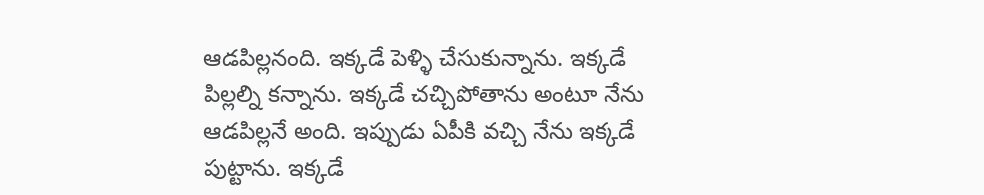ఆడపిల్లనంది. ఇక్కడే పెళ్ళి చేసుకున్నాను. ఇక్కడే పిల్లల్ని కన్నాను. ఇక్కడే చచ్చిపోతాను అంటూ నేను ఆడపిల్లనే అంది. ఇప్పుడు ఏపీకి వచ్చి నేను ఇక్కడే పుట్టాను. ఇక్కడే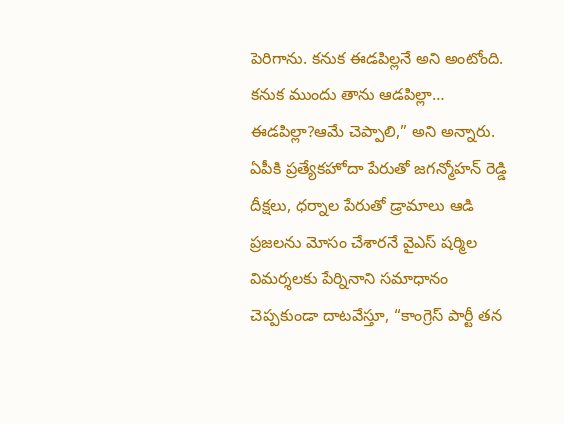పెరిగాను. కనుక ఈడపిల్లనే అని అంటోంది. కనుక ముందు తాను ఆడపిల్లా… ఈడపిల్లా?ఆమే చెప్పాలి,” అని అన్నారు.
ఏపీకి ప్రత్యేకహోదా పేరుతో జగన్మోహన్ రెడ్డి దీక్షలు, ధర్నాల పేరుతో డ్రామాలు ఆడి ప్రజలను మోసం చేశారనే వైఎస్ షర్మిల విమర్శలకు పేర్నినాని సమాధానం చెప్పకుండా దాటవేస్తూ, “కాంగ్రెస్ పార్టీ తన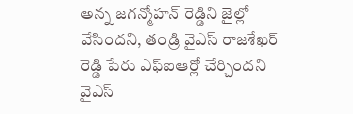అన్న జగన్మోహన్ రెడ్డిని జైల్లో వేసిందని, తండ్రి వైఎస్ రాజశేఖర్ రెడ్డి పేరు ఎఫ్ఐఆర్లో చేర్చిందని వైఎస్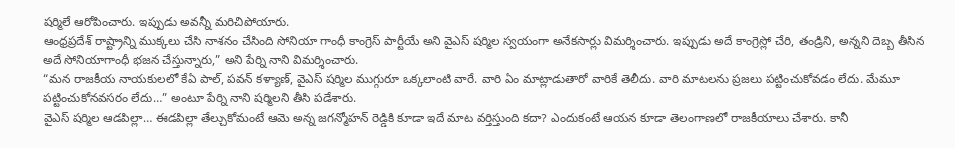షర్మిలే ఆరోపించారు. ఇప్పుడు అవన్నీ మరిచిపోయారు.
ఆంధ్రప్రదేశ్ రాష్ట్రాన్ని ముక్కలు చేసి నాశనం చేసింది సోనియా గాంధీ కాంగ్రెస్ పార్టీయే అని వైఎస్ షర్మిల స్వయంగా అనేకసార్లు విమర్శించారు. ఇప్పుడు అదే కాంగ్రెస్లో చేరి, తండ్రిని, అన్నని దెబ్బ తీసిన అదే సోనియాగాంధీ భజన చేస్తున్నారు,” అని పేర్ని నాని విమర్శించారు.
“మన రాజకీయ నాయకులలో కేఏ పాల్, పవన్ కళ్యాణ్, వైఎస్ షర్మిల ముగ్గురూ ఒక్కలాంటి వారే. వారి ఏం మాట్లాడుతారో వారికే తెలీదు. వారి మాటలను ప్రజలు పట్టించుకోవడం లేదు. మేమూ పట్టించుకోనవసరం లేదు…” అంటూ పేర్ని నాని షర్మిలని తీసి పడేశారు.
వైఎస్ షర్మిల ఆడపిల్లా… ఈడపిల్లా తేల్చుకోమంటే ఆమె అన్న జగన్మోహన్ రెడ్డికి కూడా ఇదే మాట వర్తిస్తుంది కదా? ఎందుకంటే ఆయన కూడా తెలంగాణలో రాజకీయాలు చేశారు. కానీ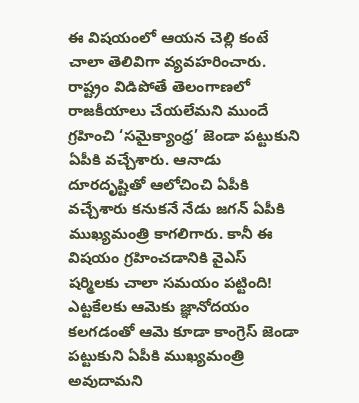ఈ విషయంలో ఆయన చెల్లి కంటే చాలా తెలివిగా వ్యవహరించారు.
రాష్ట్రం విడిపోతే తెలంగాణలో రాజకీయాలు చేయలేమని ముందే గ్రహించి ‘సమైక్యాంధ్ర’ జెండా పట్టుకుని ఏపీకి వచ్చేశారు. ఆనాడు దూరదృష్టితో ఆలోచించి ఏపీకి వచ్చేశారు కనుకనే నేడు జగన్ ఏపీకి ముఖ్యమంత్రి కాగలిగారు. కానీ ఈ విషయం గ్రహించడానికి వైఎస్ షర్మిలకు చాలా సమయం పట్టింది!
ఎట్టకేలకు ఆమెకు జ్ఞానోదయం కలగడంతో ఆమె కూడా కాంగ్రెస్ జెండా పట్టుకుని ఏపీకి ముఖ్యమంత్రి అవుదామని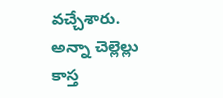వచ్చేశారు. అన్నా చెల్లెల్లు కాస్త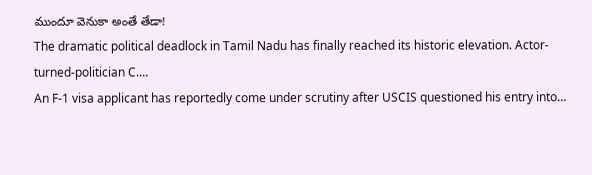ముందూ వెనుకా అంతే తేడా!
The dramatic political deadlock in Tamil Nadu has finally reached its historic elevation. Actor-turned-politician C.…
An F-1 visa applicant has reportedly come under scrutiny after USCIS questioned his entry into…